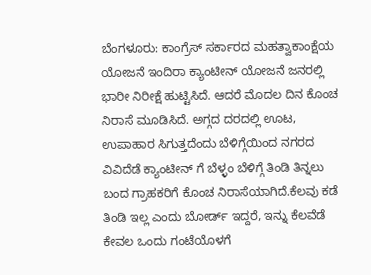ಬೆಂಗಳೂರು: ಕಾಂಗ್ರೆಸ್ ಸರ್ಕಾರದ ಮಹತ್ವಾಕಾಂಕ್ಷೆಯ ಯೋಜನೆ ಇಂದಿರಾ ಕ್ಯಾಂಟೀನ್ ಯೋಜನೆ ಜನರಲ್ಲಿ ಭಾರೀ ನಿರೀಕ್ಷೆ ಹುಟ್ಟಿಸಿದೆ. ಆದರೆ ಮೊದಲ ದಿನ ಕೊಂಚ ನಿರಾಸೆ ಮೂಡಿಸಿದೆ. ಅಗ್ಗದ ದರದಲ್ಲಿ ಊಟ, ಉಪಾಹಾರ ಸಿಗುತ್ತದೆಂದು ಬೆಳಿಗ್ಗೆಯಿಂದ ನಗರದ ವಿವಿದೆಡೆ ಕ್ಯಾಂಟೀನ್ ಗೆ ಬೆಳ್ಳಂ ಬೆಳಿಗ್ಗೆ ತಿಂಡಿ ತಿನ್ನಲು ಬಂದ ಗ್ರಾಹಕರಿಗೆ ಕೊಂಚ ನಿರಾಸೆಯಾಗಿದೆ.ಕೆಲವು ಕಡೆ ತಿಂಡಿ ಇಲ್ಲ ಎಂದು ಬೋರ್ಡ್ ಇದ್ದರೆ, ಇನ್ನು ಕೆಲವೆಡೆ ಕೇವಲ ಒಂದು ಗಂಟೆಯೊಳಗೆ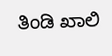ತಿಂಡಿ ಖಾಲಿ